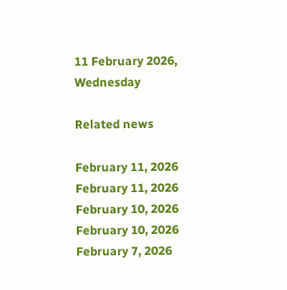11 February 2026, Wednesday

Related news

February 11, 2026
February 11, 2026
February 10, 2026
February 10, 2026
February 7, 2026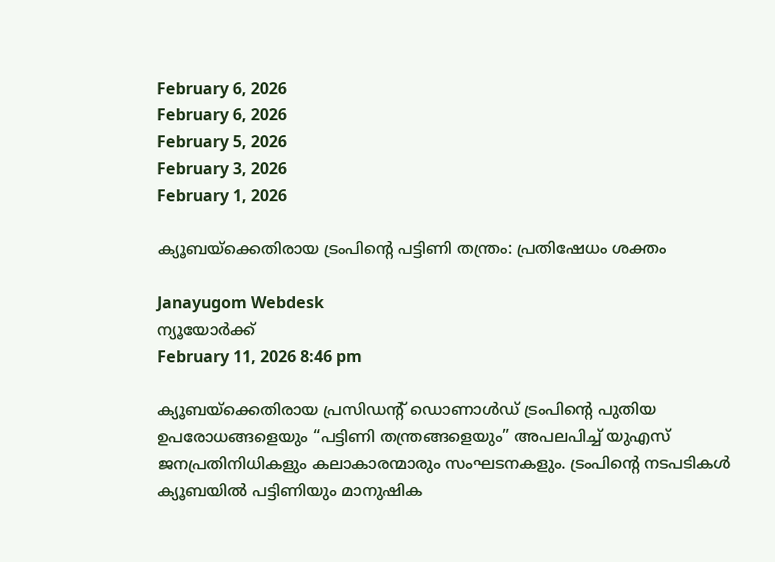February 6, 2026
February 6, 2026
February 5, 2026
February 3, 2026
February 1, 2026

ക്യൂബയ്ക്കെതിരായ ട്രംപിന്റെ പട്ടിണി തന്ത്രം: പ്രതിഷേധം ശക്തം

Janayugom Webdesk
ന്യൂയോര്‍ക്ക്
February 11, 2026 8:46 pm

ക്യൂബയ്ക്കെതിരായ പ്രസിഡന്റ് ഡൊണാൾഡ് ട്രംപിന്റെ പുതിയ ഉപരോധങ്ങളെയും “പട്ടിണി തന്ത്രങ്ങളെയും” അപലപിച്ച് യുഎസ് ജനപ്രതിനിധികളും കലാകാരന്മാരും സംഘടനകളും. ട്രംപിന്റെ നടപടികൾ ക്യൂബയിൽ പട്ടിണിയും മാനുഷിക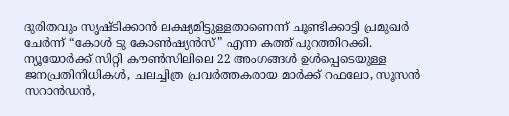ദുരിതവും സൃഷ്ടിക്കാന്‍ ലക്ഷ്യമിട്ടുള്ളതാണെന്ന് ചൂണ്ടിക്കാട്ടി പ്രമുഖർ ചേര്‍ന്ന് “കോൾ ടു കോൺഷ്യൻസ്” എന്ന കത്ത് പുറത്തിറക്കി. ന്യൂയോർക്ക് സിറ്റി കൗൺസിലിലെ 22 അംഗങ്ങൾ ഉൾപ്പെടെയുള്ള ജനപ്രതിനിധികള്‍, ചലച്ചിത്ര പ്രവര്‍ത്തകരായ മാർക്ക് റഫലോ, സൂസൻ സറാൻഡൻ,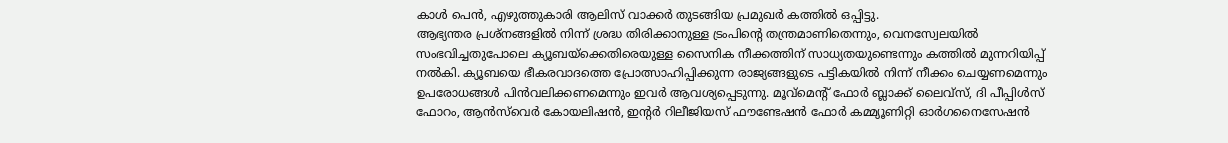കാള്‍ പെന്‍, എഴുത്തുകാരി ആലിസ് വാക്കര്‍ തുടങ്ങിയ പ്രമുഖര്‍ കത്തില്‍ ഒപ്പിട്ടു.
ആഭ്യന്തര പ്രശ്നങ്ങളിൽ നിന്ന് ശ്രദ്ധ തിരിക്കാനുള്ള ട്രംപിന്റെ തന്ത്രമാണിതെന്നും, വെനസ്വേലയിൽ സംഭവിച്ചതുപോലെ ക്യൂബയ്‌ക്കെതിരെയുള്ള സൈനിക നീക്കത്തിന് സാധ്യതയുണ്ടെന്നും കത്തില്‍ മുന്നറിയിപ്പ് നല്‍കി. ക്യൂബയെ ഭീകരവാദത്തെ പ്രോത്സാഹിപ്പിക്കുന്ന രാജ്യങ്ങളുടെ പട്ടികയിൽ നിന്ന് നീക്കം ചെയ്യണമെന്നും ഉപരോധങ്ങൾ പിൻവലിക്കണമെന്നും ഇവർ ആവശ്യപ്പെടുന്നു. മൂവ്‌മെന്റ് ഫോർ ബ്ലാക്ക് ലൈവ്‌സ്, ദി പീപ്പിൾസ് ഫോറം, ആൻസ്‌വെർ കോയലിഷൻ, ഇന്റർ റിലീജിയസ് ഫൗണ്ടേഷൻ ഫോർ കമ്മ്യൂണിറ്റി ഓർഗനൈസേഷൻ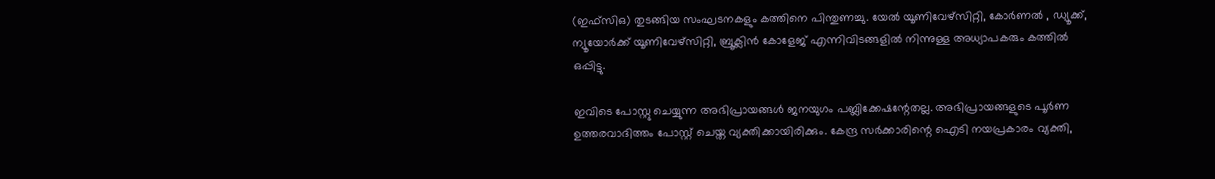(ഇഫ്‌സി‌ഒ) തുടങ്ങിയ സംഘടനകളും കത്തിനെ പിന്തുണച്ചു. യേൽ യൂണിവേഴ്സിറ്റി, കോർണൽ , ഡ്യൂക്ക്, ന്യൂയോർക്ക് യൂണിവേഴ്സിറ്റി, ബ്രൂക്ലിൻ കോളേജ് എന്നിവിടങ്ങളിൽ നിന്നുള്ള അധ്യാപകരും കത്തില്‍ ഒപ്പിട്ടു.

ഇവിടെ പോസ്റ്റു ചെയ്യുന്ന അഭിപ്രായങ്ങള്‍ ജനയുഗം പബ്ലിക്കേഷന്റേതല്ല. അഭിപ്രായങ്ങളുടെ പൂര്‍ണ ഉത്തരവാദിത്തം പോസ്റ്റ് ചെയ്ത വ്യക്തിക്കായിരിക്കും. കേന്ദ്ര സര്‍ക്കാരിന്റെ ഐടി നയപ്രകാരം വ്യക്തി,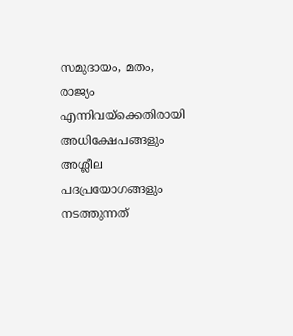സമുദായം, മതം, രാജ്യം എന്നിവയ്‌ക്കെതിരായി അധിക്ഷേപങ്ങളും അശ്ലീല പദപ്രയോഗങ്ങളും നടത്തുന്നത്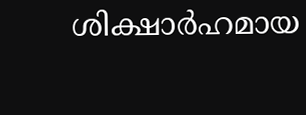ശിക്ഷാര്‍ഹമായ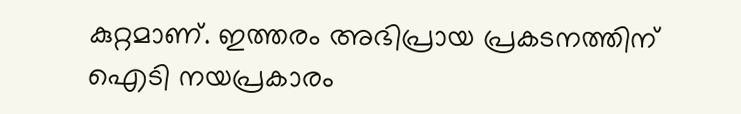കുറ്റമാണ്. ഇത്തരം അഭിപ്രായ പ്രകടനത്തിന് ഐടി നയപ്രകാരം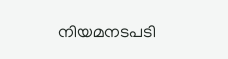നിയമനടപടി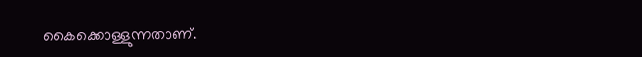കൈക്കൊള്ളുന്നതാണ്.